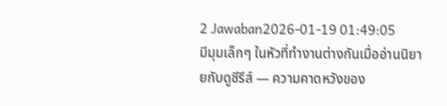2 Jawaban2026-01-19 01:49:05
มีมุมเล็กๆ ในหัวที่ทำงานต่างกันเมื่ออ่านนิยายกับดูซีรีส์ — ความคาดหวังของ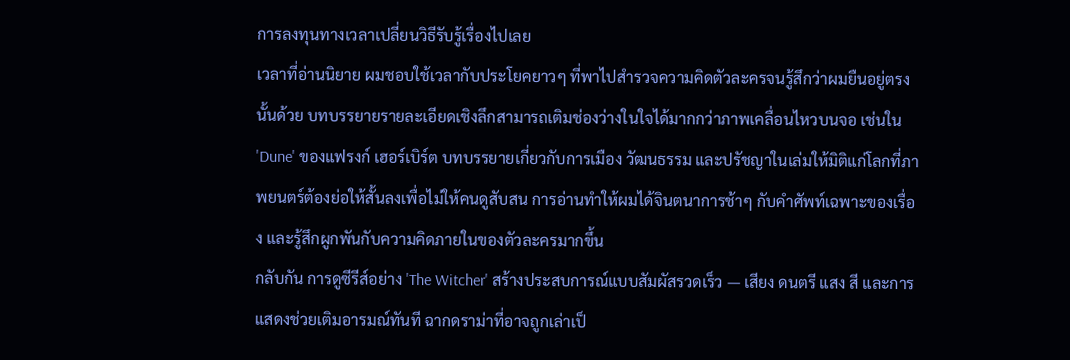การลงทุนทางเวลาเปลี่ยนวิธีรับรู้เรื่องไปเลย
เวลาที่อ่านนิยาย ผมชอบใช้เวลากับประโยคยาวๆ ที่พาไปสำรวจความคิดตัวละครจนรู้สึกว่าผมยืนอยู่ตรงนั้นด้วย บทบรรยายรายละเอียดเชิงลึกสามารถเติมช่องว่างในใจได้มากกว่าภาพเคลื่อนไหวบนจอ เช่นใน 'Dune' ของแฟรงก์ เฮอร์เบิร์ต บทบรรยายเกี่ยวกับการเมือง วัฒนธรรม และปรัชญาในเล่มให้มิติแก่โลกที่ภาพยนตร์ต้องย่อให้สั้นลงเพื่อไม่ให้คนดูสับสน การอ่านทำให้ผมได้จินตนาการช้าๆ กับคำศัพท์เฉพาะของเรื่อง และรู้สึกผูกพันกับความคิดภายในของตัวละครมากขึ้น
กลับกัน การดูซีรีส์อย่าง 'The Witcher' สร้างประสบการณ์แบบสัมผัสรวดเร็ว — เสียง ดนตรี แสง สี และการแสดงช่วยเติมอารมณ์ทันที ฉากดราม่าที่อาจถูกเล่าเป็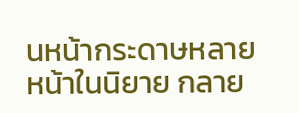นหน้ากระดาษหลายหน้าในนิยาย กลาย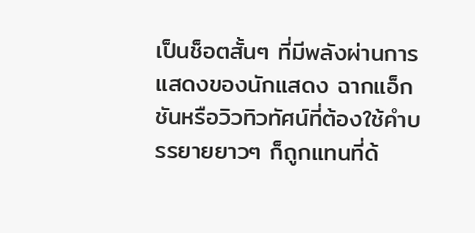เป็นช็อตสั้นๆ ที่มีพลังผ่านการแสดงของนักแสดง ฉากแอ็กชันหรือวิวทิวทัศน์ที่ต้องใช้คำบรรยายยาวๆ ก็ถูกแทนที่ด้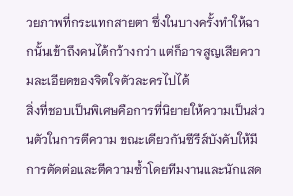วยภาพที่กระแทกสายตา ซึ่งในบางครั้งทำให้ฉากนั้นเข้าถึงคนได้กว้างกว่า แต่ก็อาจสูญเสียความละเอียดของจิตใจตัวละครไปได้
สิ่งที่ชอบเป็นพิเศษคือการที่นิยายให้ความเป็นส่วนตัวในการตีความ ขณะเดียวกันซีรีส์บังคับให้มีการตัดต่อและตีความซ้ำโดยทีมงานและนักแสด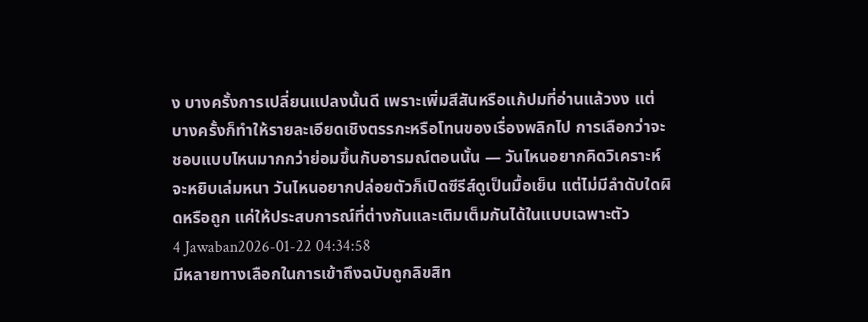ง บางครั้งการเปลี่ยนแปลงนั้นดี เพราะเพิ่มสีสันหรือแก้ปมที่อ่านแล้วงง แต่บางครั้งก็ทำให้รายละเอียดเชิงตรรกะหรือโทนของเรื่องพลิกไป การเลือกว่าจะชอบแบบไหนมากกว่าย่อมขึ้นกับอารมณ์ตอนนั้น — วันไหนอยากคิดวิเคราะห์จะหยิบเล่มหนา วันไหนอยากปล่อยตัวก็เปิดซีรีส์ดูเป็นมื้อเย็น แต่ไม่มีลำดับใดผิดหรือถูก แค่ให้ประสบการณ์ที่ต่างกันและเติมเต็มกันได้ในแบบเฉพาะตัว
4 Jawaban2026-01-22 04:34:58
มีหลายทางเลือกในการเข้าถึงฉบับถูกลิขสิท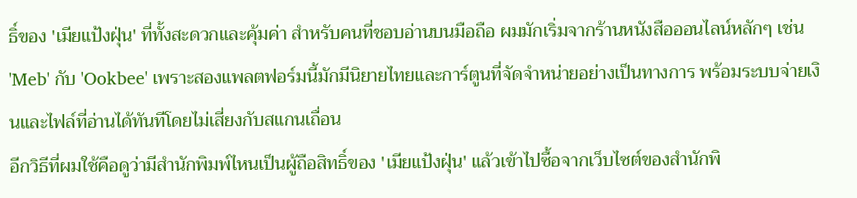ธิ์ของ 'เมียแป้งฝุ่น' ที่ทั้งสะดวกและคุ้มค่า สำหรับคนที่ชอบอ่านบนมือถือ ผมมักเริ่มจากร้านหนังสือออนไลน์หลักๆ เช่น 'Meb' กับ 'Ookbee' เพราะสองแพลตฟอร์มนี้มักมีนิยายไทยและการ์ตูนที่จัดจำหน่ายอย่างเป็นทางการ พร้อมระบบจ่ายเงินและไฟล์ที่อ่านได้ทันทีโดยไม่เสี่ยงกับสแกนเถื่อน
อีกวิธีที่ผมใช้คือดูว่ามีสำนักพิมพ์ไหนเป็นผู้ถือสิทธิ์ของ 'เมียแป้งฝุ่น' แล้วเข้าไปซื้อจากเว็บไซต์ของสำนักพิ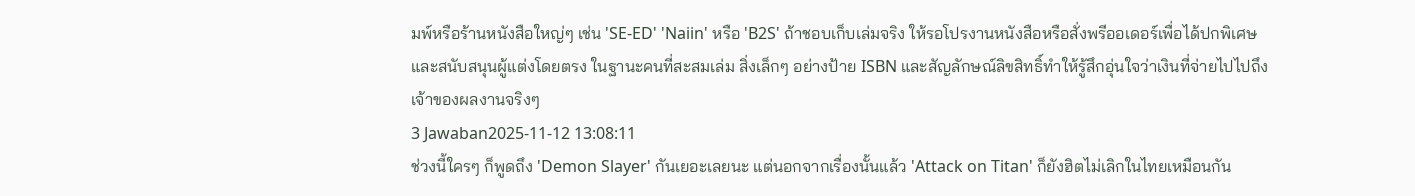มพ์หรือร้านหนังสือใหญ่ๆ เช่น 'SE-ED' 'Naiin' หรือ 'B2S' ถ้าชอบเก็บเล่มจริง ให้รอโปรงานหนังสือหรือสั่งพรีออเดอร์เพื่อได้ปกพิเศษและสนับสนุนผู้แต่งโดยตรง ในฐานะคนที่สะสมเล่ม สิ่งเล็กๆ อย่างป้าย ISBN และสัญลักษณ์ลิขสิทธิ์ทำให้รู้สึกอุ่นใจว่าเงินที่จ่ายไปไปถึงเจ้าของผลงานจริงๆ
3 Jawaban2025-11-12 13:08:11
ช่วงนี้ใครๆ ก็พูดถึง 'Demon Slayer' กันเยอะเลยนะ แต่นอกจากเรื่องนั้นแล้ว 'Attack on Titan' ก็ยังฮิตไม่เลิกในไทยเหมือนกัน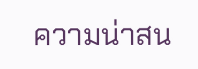ความน่าสน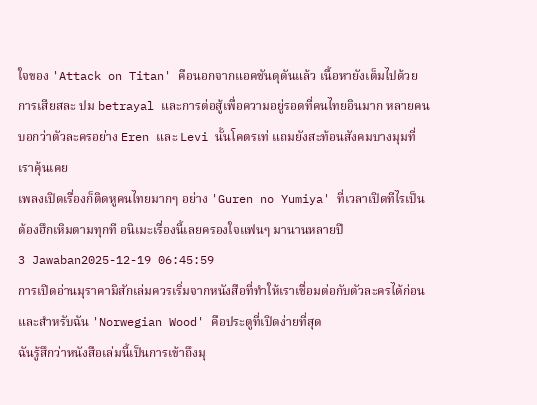ใจของ 'Attack on Titan' คือนอกจากแอคชันดุดันแล้ว เนื้อหายังเต็มไปด้วยการเสียสละ ปม betrayal และการต่อสู้เพื่อความอยู่รอดที่คนไทยอินมาก หลายคนบอกว่าตัวละครอย่าง Eren และ Levi นั้นโคตรเท่ แถมยังสะท้อนสังคมบางมุมที่เราคุ้นเคย
เพลงเปิดเรื่องก็ติดหูคนไทยมากๆ อย่าง 'Guren no Yumiya' ที่เวลาเปิดทีไรเป็นต้องฮึกเหิมตามทุกที อนิเมะเรื่องนี้เลยครองใจแฟนๆ มานานหลายปี
3 Jawaban2025-12-19 06:45:59
การเปิดอ่านมุราคามิสักเล่มควรเริ่มจากหนังสือที่ทำให้เราเชื่อมต่อกับตัวละครได้ก่อน และสำหรับฉัน 'Norwegian Wood' คือประตูที่เปิดง่ายที่สุด
ฉันรู้สึกว่าหนังสือเล่มนี้เป็นการเข้าถึงมุ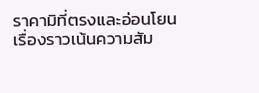ราคามิที่ตรงและอ่อนโยน เรื่องราวเน้นความสัม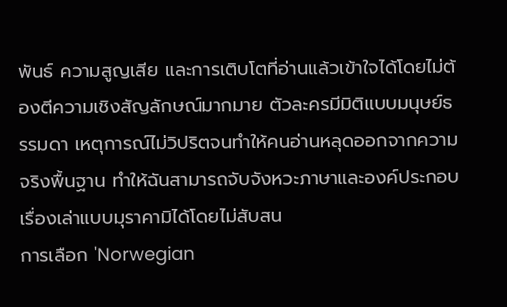พันธ์ ความสูญเสีย และการเติบโตที่อ่านแล้วเข้าใจได้โดยไม่ต้องตีความเชิงสัญลักษณ์มากมาย ตัวละครมีมิติแบบมนุษย์ธรรมดา เหตุการณ์ไม่วิปริตจนทำให้คนอ่านหลุดออกจากความจริงพื้นฐาน ทำให้ฉันสามารถจับจังหวะภาษาและองค์ประกอบเรื่องเล่าแบบมุราคามิได้โดยไม่สับสน
การเลือก 'Norwegian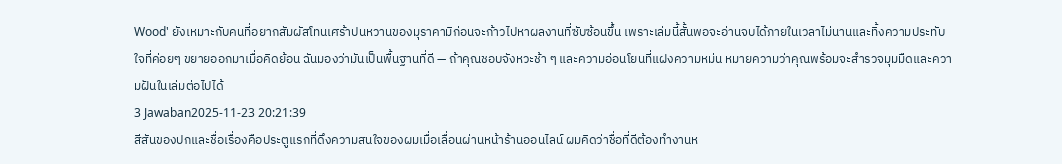Wood' ยังเหมาะกับคนที่อยากสัมผัสโทนเศร้าปนหวานของมุราคามิก่อนจะก้าวไปหาผลงานที่ซับซ้อนขึ้น เพราะเล่มนี้สั้นพอจะอ่านจบได้ภายในเวลาไม่นานและทิ้งความประทับใจที่ค่อยๆ ขยายออกมาเมื่อคิดย้อน ฉันมองว่ามันเป็นพื้นฐานที่ดี — ถ้าคุณชอบจังหวะช้า ๆ และความอ่อนโยนที่แฝงความหม่น หมายความว่าคุณพร้อมจะสำรวจมุมมืดและความฝันในเล่มต่อไปได้
3 Jawaban2025-11-23 20:21:39
สีสันของปกและชื่อเรื่องคือประตูแรกที่ดึงความสนใจของผมเมื่อเลื่อนผ่านหน้าร้านออนไลน์ ผมคิดว่าชื่อที่ดีต้องทำงานห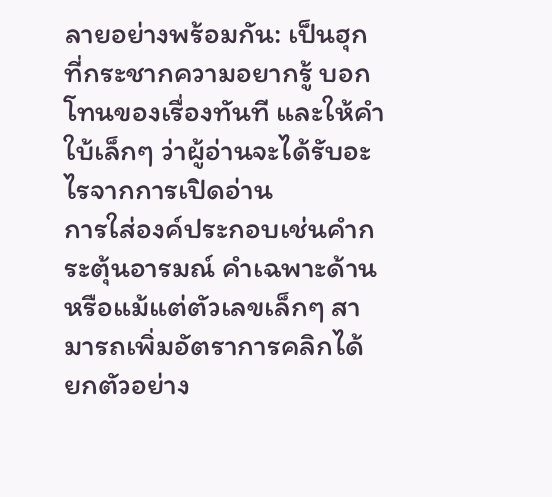ลายอย่างพร้อมกัน: เป็นฮุกที่กระชากความอยากรู้ บอกโทนของเรื่องทันที และให้คำใบ้เล็กๆ ว่าผู้อ่านจะได้รับอะไรจากการเปิดอ่าน
การใส่องค์ประกอบเช่นคำกระตุ้นอารมณ์ คำเฉพาะด้าน หรือแม้แต่ตัวเลขเล็กๆ สามารถเพิ่มอัตราการคลิกได้ ยกตัวอย่าง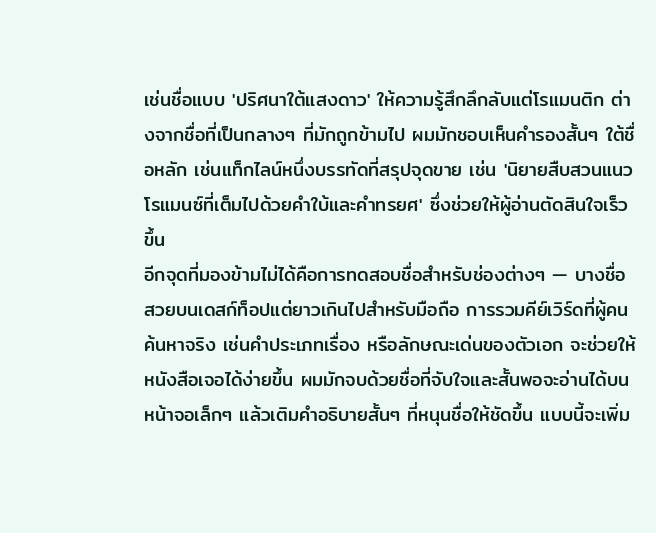เช่นชื่อแบบ 'ปริศนาใต้แสงดาว' ให้ความรู้สึกลึกลับแต่โรแมนติก ต่างจากชื่อที่เป็นกลางๆ ที่มักถูกข้ามไป ผมมักชอบเห็นคำรองสั้นๆ ใต้ชื่อหลัก เช่นแท็กไลน์หนึ่งบรรทัดที่สรุปจุดขาย เช่น 'นิยายสืบสวนแนวโรแมนซ์ที่เต็มไปด้วยคำใบ้และคำทรยศ' ซึ่งช่วยให้ผู้อ่านตัดสินใจเร็วขึ้น
อีกจุดที่มองข้ามไม่ได้คือการทดสอบชื่อสำหรับช่องต่างๆ — บางชื่อสวยบนเดสก์ท็อปแต่ยาวเกินไปสำหรับมือถือ การรวมคีย์เวิร์ดที่ผู้คนค้นหาจริง เช่นคำประเภทเรื่อง หรือลักษณะเด่นของตัวเอก จะช่วยให้หนังสือเจอได้ง่ายขึ้น ผมมักจบด้วยชื่อที่จับใจและสั้นพอจะอ่านได้บนหน้าจอเล็กๆ แล้วเติมคำอธิบายสั้นๆ ที่หนุนชื่อให้ชัดขึ้น แบบนี้จะเพิ่ม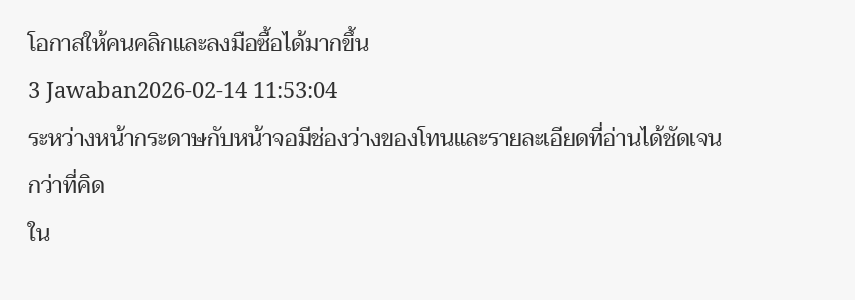โอกาสให้คนคลิกและลงมือซื้อได้มากขึ้น
3 Jawaban2026-02-14 11:53:04
ระหว่างหน้ากระดาษกับหน้าจอมีช่องว่างของโทนและรายละเอียดที่อ่านได้ชัดเจนกว่าที่คิด
ใน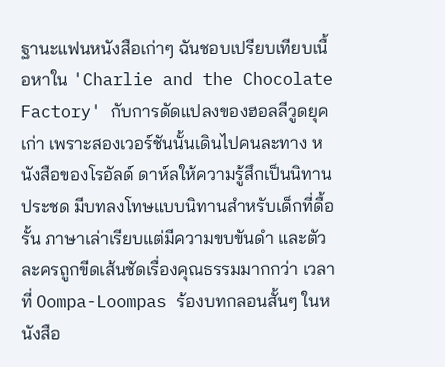ฐานะแฟนหนังสือเก่าๆ ฉันชอบเปรียบเทียบเนื้อหาใน 'Charlie and the Chocolate Factory' กับการดัดแปลงของฮอลลีวูดยุคเก่า เพราะสองเวอร์ชันนั้นเดินไปคนละทาง หนังสือของโรอัลด์ ดาห์ลให้ความรู้สึกเป็นนิทานประชด มีบทลงโทษแบบนิทานสำหรับเด็กที่ดื้อรั้น ภาษาเล่าเรียบแต่มีความขบขันดำ และตัวละครถูกขีดเส้นชัดเรื่องคุณธรรมมากกว่า เวลาที่ Oompa-Loompas ร้องบทกลอนสั้นๆ ในหนังสือ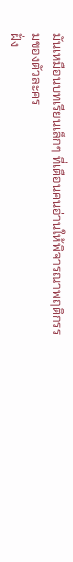มันเหมือนบทเรียนเล็กๆ ที่เตือนคนอ่านให้พิจารณาพฤติกรรมของตัวละคร
ฝั่ง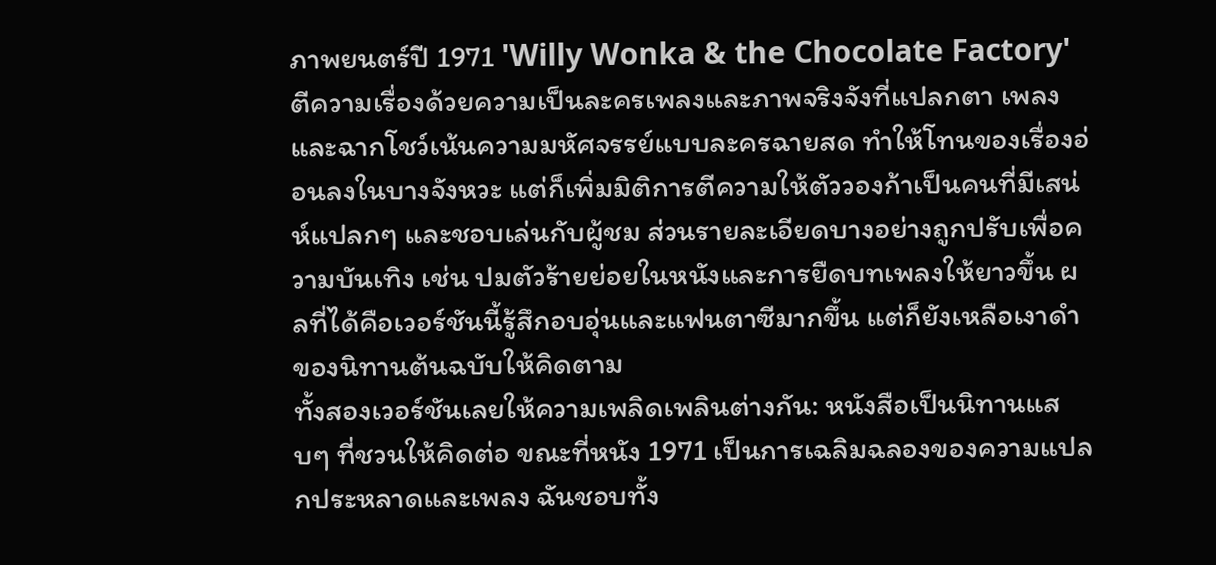ภาพยนตร์ปี 1971 'Willy Wonka & the Chocolate Factory' ตีความเรื่องด้วยความเป็นละครเพลงและภาพจริงจังที่แปลกตา เพลงและฉากโชว์เน้นความมหัศจรรย์แบบละครฉายสด ทำให้โทนของเรื่องอ่อนลงในบางจังหวะ แต่ก็เพิ่มมิติการตีความให้ตัววองก้าเป็นคนที่มีเสน่ห์แปลกๆ และชอบเล่นกับผู้ชม ส่วนรายละเอียดบางอย่างถูกปรับเพื่อความบันเทิง เช่น ปมตัวร้ายย่อยในหนังและการยืดบทเพลงให้ยาวขึ้น ผลที่ได้คือเวอร์ชันนี้รู้สึกอบอุ่นและแฟนตาซีมากขึ้น แต่ก็ยังเหลือเงาดำของนิทานต้นฉบับให้คิดตาม
ทั้งสองเวอร์ชันเลยให้ความเพลิดเพลินต่างกัน: หนังสือเป็นนิทานแสบๆ ที่ชวนให้คิดต่อ ขณะที่หนัง 1971 เป็นการเฉลิมฉลองของความแปลกประหลาดและเพลง ฉันชอบทั้ง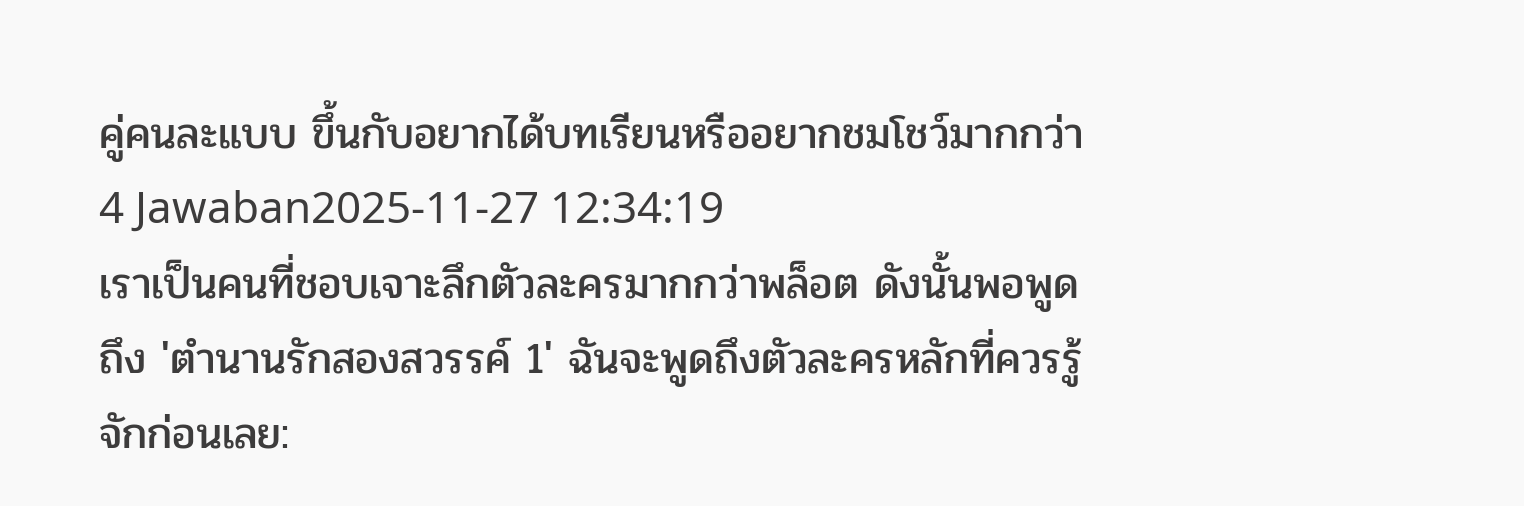คู่คนละแบบ ขึ้นกับอยากได้บทเรียนหรืออยากชมโชว์มากกว่า
4 Jawaban2025-11-27 12:34:19
เราเป็นคนที่ชอบเจาะลึกตัวละครมากกว่าพล็อต ดังนั้นพอพูดถึง 'ตํานานรักสองสวรรค์ 1' ฉันจะพูดถึงตัวละครหลักที่ควรรู้จักก่อนเลย: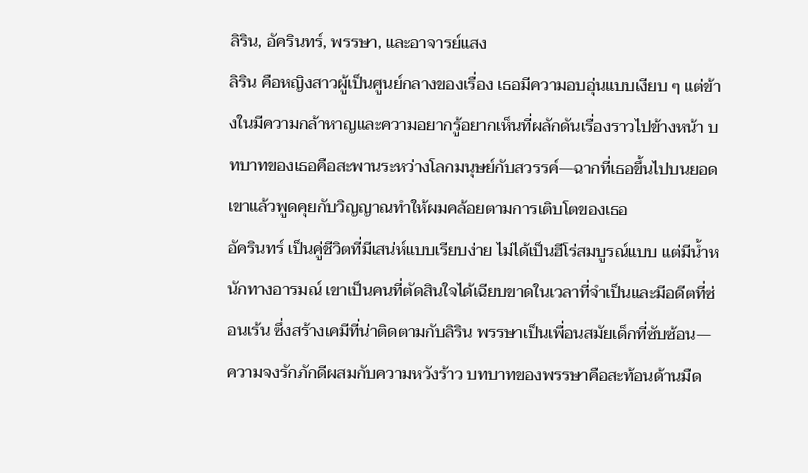ลิริน, อัครินทร์, พรรษา, และอาจารย์แสง
ลิริน คือหญิงสาวผู้เป็นศูนย์กลางของเรื่อง เธอมีความอบอุ่นแบบเงียบ ๆ แต่ข้างในมีความกล้าหาญและความอยากรู้อยากเห็นที่ผลักดันเรื่องราวไปข้างหน้า บทบาทของเธอคือสะพานระหว่างโลกมนุษย์กับสวรรค์—ฉากที่เธอขึ้นไปบนยอดเขาแล้วพูดคุยกับวิญญาณทำให้ผมคล้อยตามการเติบโตของเธอ
อัครินทร์ เป็นคู่ชีวิตที่มีเสน่ห์แบบเรียบง่าย ไม่ได้เป็นฮีโร่สมบูรณ์แบบ แต่มีน้ำหนักทางอารมณ์ เขาเป็นคนที่ตัดสินใจได้เฉียบขาดในเวลาที่จำเป็นและมีอดีตที่ซ่อนเร้น ซึ่งสร้างเคมีที่น่าติดตามกับลิริน พรรษาเป็นเพื่อนสมัยเด็กที่ซับซ้อน—ความจงรักภักดีผสมกับความหวังร้าว บทบาทของพรรษาคือสะท้อนด้านมืด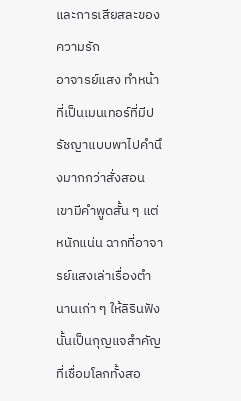และการเสียสละของความรัก
อาจารย์แสง ทำหน้าที่เป็นเมนเทอร์ที่มีปรัชญาแบบพาไปคำนึงมากกว่าสั่งสอน เขามีคำพูดสั้น ๆ แต่หนักแน่น ฉากที่อาจารย์แสงเล่าเรื่องตำนานเก่า ๆ ให้ลิรินฟังนั้นเป็นกุญแจสำคัญที่เชื่อมโลกทั้งสอ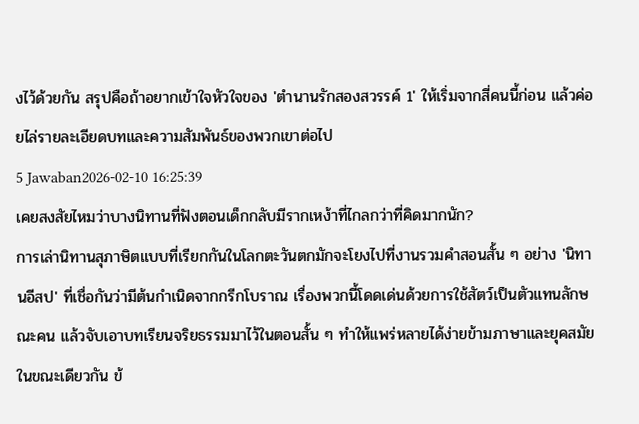งไว้ด้วยกัน สรุปคือถ้าอยากเข้าใจหัวใจของ 'ตํานานรักสองสวรรค์ 1' ให้เริ่มจากสี่คนนี้ก่อน แล้วค่อยไล่รายละเอียดบทและความสัมพันธ์ของพวกเขาต่อไป
5 Jawaban2026-02-10 16:25:39
เคยสงสัยไหมว่าบางนิทานที่ฟังตอนเด็กกลับมีรากเหง้าที่ไกลกว่าที่คิดมากนัก?
การเล่านิทานสุภาษิตแบบที่เรียกกันในโลกตะวันตกมักจะโยงไปที่งานรวมคำสอนสั้น ๆ อย่าง 'นิทานอีสป' ที่เชื่อกันว่ามีต้นกำเนิดจากกรีกโบราณ เรื่องพวกนี้โดดเด่นด้วยการใช้สัตว์เป็นตัวแทนลักษณะคน แล้วจับเอาบทเรียนจริยธรรมมาไว้ในตอนสั้น ๆ ทำให้แพร่หลายได้ง่ายข้ามภาษาและยุคสมัย
ในขณะเดียวกัน ข้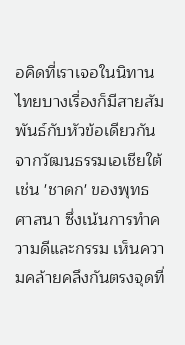อคิดที่เราเจอในนิทานไทยบางเรื่องก็มีสายสัมพันธ์กับหัวข้อเดียวกันจากวัฒนธรรมเอเชียใต้ เช่น 'ชาดก' ของพุทธศาสนา ซึ่งเน้นการทำความดีและกรรม เห็นความคล้ายคลึงกันตรงจุดที่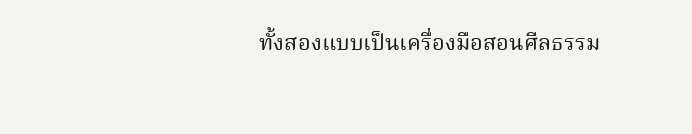ทั้งสองแบบเป็นเครื่องมือสอนศีลธรรม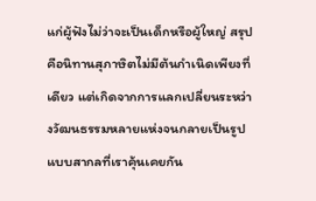แก่ผู้ฟังไม่ว่าจะเป็นเด็กหรือผู้ใหญ่ สรุปคือนิทานสุภาษิตไม่มีต้นกำเนิดเพียงที่เดียว แต่เกิดจากการแลกเปลี่ยนระหว่างวัฒนธรรมหลายแห่งจนกลายเป็นรูปแบบสากลที่เราคุ้นเคยกัน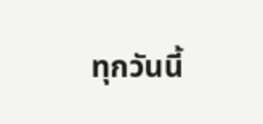ทุกวันนี้